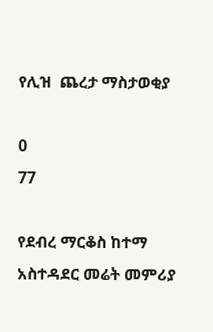የሊዝ  ጨረታ ማስታወቂያ

0
77

የደብረ ማርቆስ ከተማ አስተዳደር መሬት መምሪያ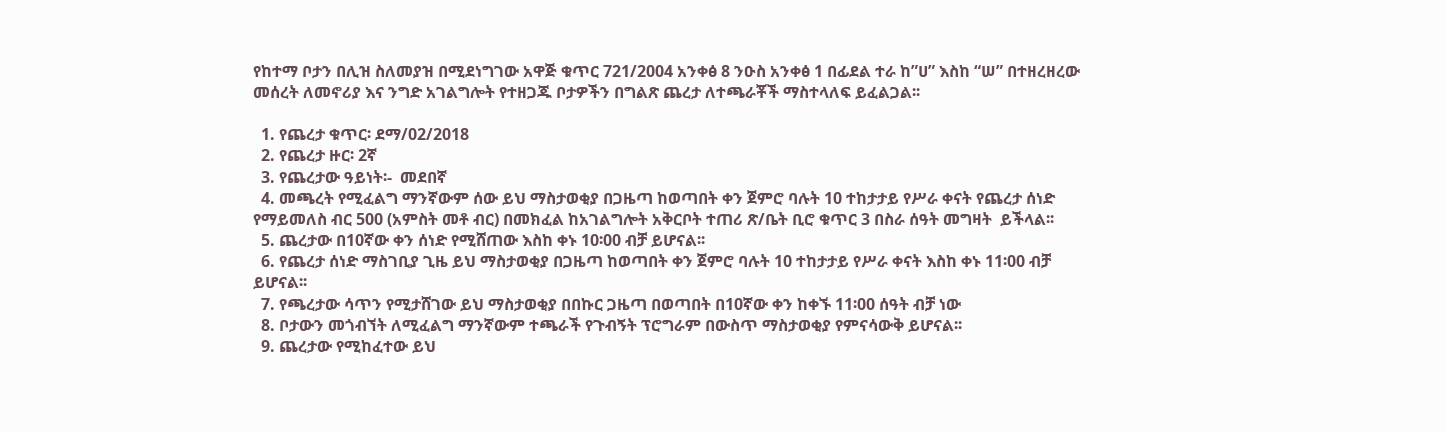የከተማ ቦታን በሊዝ ስለመያዝ በሚደነግገው አዋጅ ቁጥር 721/2004 አንቀፅ 8 ንዑስ አንቀፅ 1 በፊደል ተራ ከ”ሀ” እስከ “ሠ” በተዘረዘረው መሰረት ለመኖሪያ እና ንግድ አገልግሎት የተዘጋጁ ቦታዎችን በግልጽ ጨረታ ለተጫራቾች ማስተላለፍ ይፈልጋል፡፡

  1. የጨረታ ቁጥር፡ ደማ/02/2018
  2. የጨረታ ዙር፡ 2ኛ
  3. የጨረታው ዓይነት፡-  መደበኛ
  4. መጫረት የሚፈልግ ማንኛውም ሰው ይህ ማስታወቂያ በጋዜጣ ከወጣበት ቀን ጀምሮ ባሉት 10 ተከታታይ የሥራ ቀናት የጨረታ ሰነድ የማይመለስ ብር 500 (አምስት መቶ ብር) በመክፈል ከአገልግሎት አቅርቦት ተጠሪ ጽ/ቤት ቢሮ ቁጥር 3 በስራ ሰዓት መግዛት  ይችላል፡፡
  5. ጨረታው በ10ኛው ቀን ሰነድ የሚሸጠው እስከ ቀኑ 10፡00 ብቻ ይሆናል፡፡
  6. የጨረታ ሰነድ ማስገቢያ ጊዜ ይህ ማስታወቂያ በጋዜጣ ከወጣበት ቀን ጀምሮ ባሉት 10 ተከታታይ የሥራ ቀናት እስከ ቀኑ 11፡00 ብቻ ይሆናል፡፡
  7. የጫረታው ሳጥን የሚታሸገው ይህ ማስታወቂያ በበኩር ጋዜጣ በወጣበት በ10ኛው ቀን ከቀኙ 11፡00 ሰዓት ብቻ ነው
  8. ቦታውን መጎብኘት ለሚፈልግ ማንኛውም ተጫራች የጉብኝት ፕሮግራም በውስጥ ማስታወቂያ የምናሳውቅ ይሆናል፡፡
  9. ጨረታው የሚከፈተው ይህ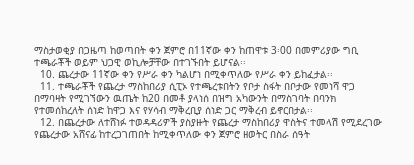ማስታወቂያ በጋዜጣ ከወጣበት ቀን ጀምሮ በ11ኛው ቀን ከጠዋቱ 3፡00 በመምሪያው ግቢ ተጫራቾች ወይም ህጋዊ ወኪሎቻቸው በተገኙበት ይሆናል፡፡
  10. ጨረታው 11ኛው ቀን የሥራ ቀን ካልሆነ በሚቀጥለው የሥራ ቀን ይከፈታል፡፡
  11. ተጫራቾች የጨረታ ማስከበሪያ ሲፒኦ የተጫረቱበትን የቦታ ስፋት በቦታው የመነሻ ዋጋ በማባዛት የሚገኘውን ዉጤት ከ20 በመቶ ያላነሰ በዝግ አካውንት በማስገባት በባንክ የተመሰከረለት ሰነድ ከዋጋ እና የሃሳብ ማቅረቢያ ሰነድ ጋር ማቅረብ ይኖርበታል፡፡
  12. በጨረታው ለተሸነፉ ተወዳዳሪዎች ያስያዙት የጨረታ ማስከበሪያ ዋስትና ተመላሽ የሚደረገው የጨረታው አሸናፊ ከተረጋገጠበት ከሚቀጥለው ቀን ጀምሮ ዘወትር በስራ ሰዓት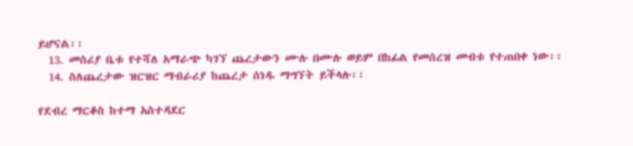ይሆናል፡፡
  13. መስሪያ ቤቱ የተሻለ አማራጭ ካገኘ ጨረታውን ሙሉ በሙሉ ወይም በከፊል የመሰረዝ መብቱ የተጠበቀ ነው፡፡
  14. ስለጨረታው ዝርዝር ማብራሪያ ከጨረታ ሰነዱ ማግኘት ይችላሉ፡፡

የደብረ ማርቆስ ከተማ አስተዳደር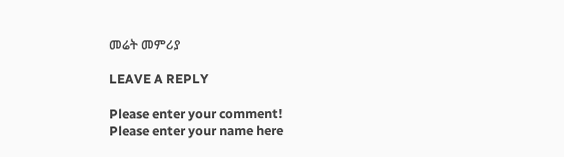መሬት መምሪያ

LEAVE A REPLY

Please enter your comment!
Please enter your name here